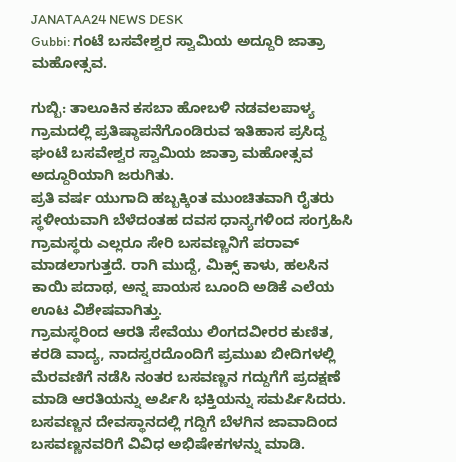JANATAA24 NEWS DESK
Gubbi: ಗಂಟೆ ಬಸವೇಶ್ವರ ಸ್ವಾಮಿಯ ಅದ್ದೂರಿ ಜಾತ್ರಾ ಮಹೋತ್ಸವ.

ಗುಬ್ಬಿ: ತಾಲೂಕಿನ ಕಸಬಾ ಹೋಬಳಿ ನಡವಲಪಾಳ್ಯ ಗ್ರಾಮದಲ್ಲಿ ಪ್ರತಿಷ್ಠಾಪನೆಗೊಂಡಿರುವ ಇತಿಹಾಸ ಪ್ರಸಿದ್ದ ಘಂಟೆ ಬಸವೇಶ್ವರ ಸ್ವಾಮಿಯ ಜಾತ್ರಾ ಮಹೋತ್ಸವ ಅದ್ದೂರಿಯಾಗಿ ಜರುಗಿತು.
ಪ್ರತಿ ವರ್ಷ ಯುಗಾದಿ ಹಬ್ಬಕ್ಕಿಂತ ಮುಂಚಿತವಾಗಿ ರೈತರು ಸ್ಥಳೀಯವಾಗಿ ಬೆಳೆದಂತಹ ದವಸ ಧಾನ್ಯಗಳಿಂದ ಸಂಗ್ರಹಿಸಿ ಗ್ರಾಮಸ್ಥರು ಎಲ್ಲರೂ ಸೇರಿ ಬಸವಣ್ಣನಿಗೆ ಪರಾವ್ ಮಾಡಲಾಗುತ್ತದೆ. ರಾಗಿ ಮುದ್ದೆ, ಮಿಕ್ಸ್ ಕಾಳು, ಹಲಸಿನ ಕಾಯಿ ಪದಾಥ, ಅನ್ನ ಪಾಯಸ ಬೂಂದಿ ಅಡಿಕೆ ಎಲೆಯ ಊಟ ವಿಶೇಷವಾಗಿತ್ತು.
ಗ್ರಾಮಸ್ಥರಿಂದ ಆರತಿ ಸೇವೆಯು ಲಿಂಗದವೀರರ ಕುಣಿತ, ಕರಡಿ ವಾದ್ಯ, ನಾದಸ್ವರದೊಂದಿಗೆ ಪ್ರಮುಖ ಬೀದಿಗಳಲ್ಲಿ ಮೆರವಣಿಗೆ ನಡೆಸಿ ನಂತರ ಬಸವಣ್ಣನ ಗದ್ದುಗೆಗೆ ಪ್ರದಕ್ಷಣೆ ಮಾಡಿ ಆರತಿಯನ್ನು ಅರ್ಪಿಸಿ ಭಕ್ತಿಯನ್ನು ಸಮರ್ಪಿಸಿದರು.
ಬಸವಣ್ಣನ ದೇವಸ್ಥಾನದಲ್ಲಿ ಗದ್ದಿಗೆ ಬೆಳಗಿನ ಜಾವಾದಿಂದ ಬಸವಣ್ಣನವರಿಗೆ ವಿವಿಧ ಅಭಿಷೇಕಗಳನ್ನು ಮಾಡಿ.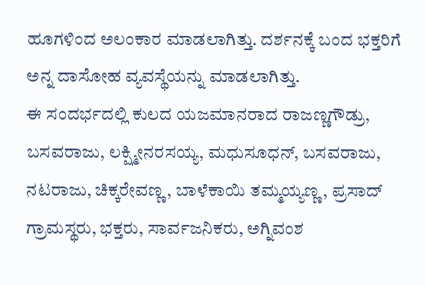ಹೂಗಳಿಂದ ಅಲಂಕಾರ ಮಾಡಲಾಗಿತ್ತು. ದರ್ಶನಕ್ಕೆ ಬಂದ ಭಕ್ತರಿಗೆ ಅನ್ನ ದಾಸೋಹ ವ್ಯವಸ್ಥೆಯನ್ನು ಮಾಡಲಾಗಿತ್ತು.
ಈ ಸಂದರ್ಭದಲ್ಲಿ ಕುಲದ ಯಜಮಾನರಾದ ರಾಜಣ್ಣಗೌಡ್ರು, ಬಸವರಾಜು, ಲಕ್ಷ್ಮೀನರಸಯ್ಯ, ಮಧುಸೂಧನ್, ಬಸವರಾಜು, ನಟರಾಜು, ಚಿಕ್ಕರೇವಣ್ಣ, ಬಾಳೆಕಾಯಿ ತಮ್ಮಯ್ಯಣ್ಣ, ಪ್ರಸಾದ್
ಗ್ರಾಮಸ್ಥರು, ಭಕ್ತರು, ಸಾರ್ವಜನಿಕರು, ಅಗ್ನಿವಂಶ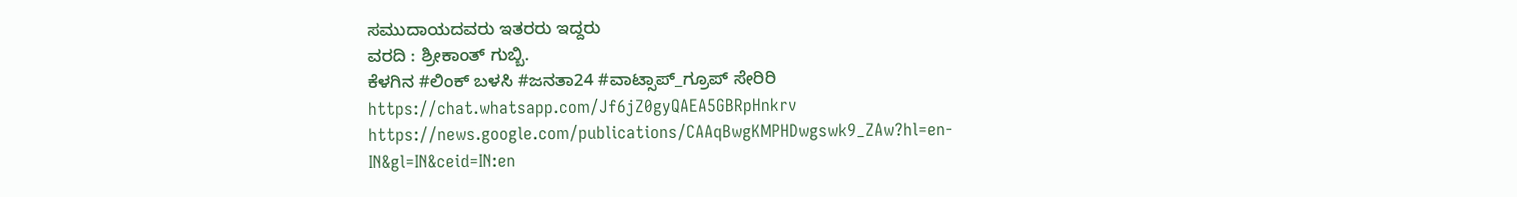ಸಮುದಾಯದವರು ಇತರರು ಇದ್ದರು
ವರದಿ : ಶ್ರೀಕಾಂತ್ ಗುಬ್ಬಿ.
ಕೆಳಗಿನ #ಲಿಂಕ್ ಬಳಸಿ #ಜನತಾ24 #ವಾಟ್ಸಾಪ್_ಗ್ರೂಪ್ ಸೇರಿರಿ https://chat.whatsapp.com/Jf6jZ0gyQAEA5GBRpHnkrv
https://news.google.com/publications/CAAqBwgKMPHDwgswk9_ZAw?hl=en-IN&gl=IN&ceid=IN:en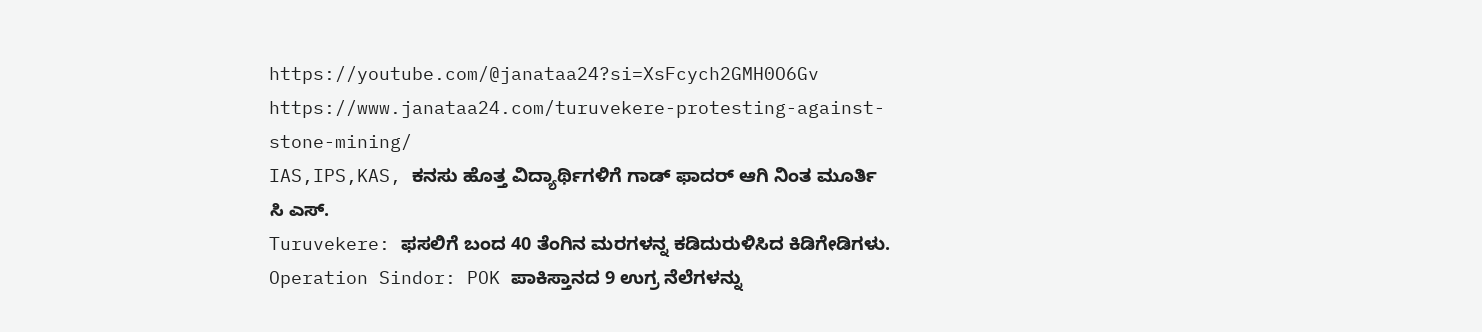https://youtube.com/@janataa24?si=XsFcych2GMH0O6Gv
https://www.janataa24.com/turuvekere-protesting-against-stone-mining/
IAS,IPS,KAS, ಕನಸು ಹೊತ್ತ ವಿದ್ಯಾರ್ಥಿಗಳಿಗೆ ಗಾಡ್ ಫಾದರ್ ಆಗಿ ನಿಂತ ಮೂರ್ತಿ ಸಿ ಎಸ್.
Turuvekere: ಫಸಲಿಗೆ ಬಂದ 40 ತೆಂಗಿನ ಮರಗಳನ್ನ ಕಡಿದುರುಳಿಸಿದ ಕಿಡಿಗೇಡಿಗಳು.
Operation Sindor: POK ಪಾಕಿಸ್ತಾನದ 9 ಉಗ್ರ ನೆಲೆಗಳನ್ನು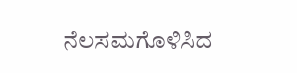ನೆಲಸಮಗೊಳಿಸಿದ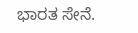ಭಾರತ ಸೇನೆ.